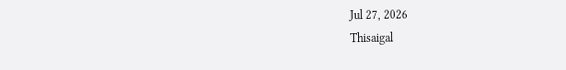Jul 27, 2026
Thisaigal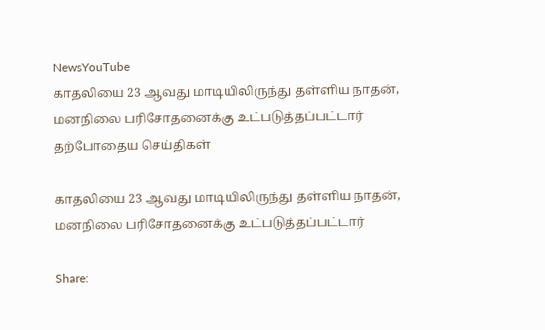NewsYouTube
காதலியை 23 ஆவது மாடியிலிருந்து தள்ளிய நாதன், மனநிலை பரிசோதனைக்கு உட்படுத்தப்பட்டார்
தற்போதைய செய்திகள்

காதலியை 23 ஆவது மாடியிலிருந்து தள்ளிய நாதன், மனநிலை பரிசோதனைக்கு உட்படுத்தப்பட்டார்

Share: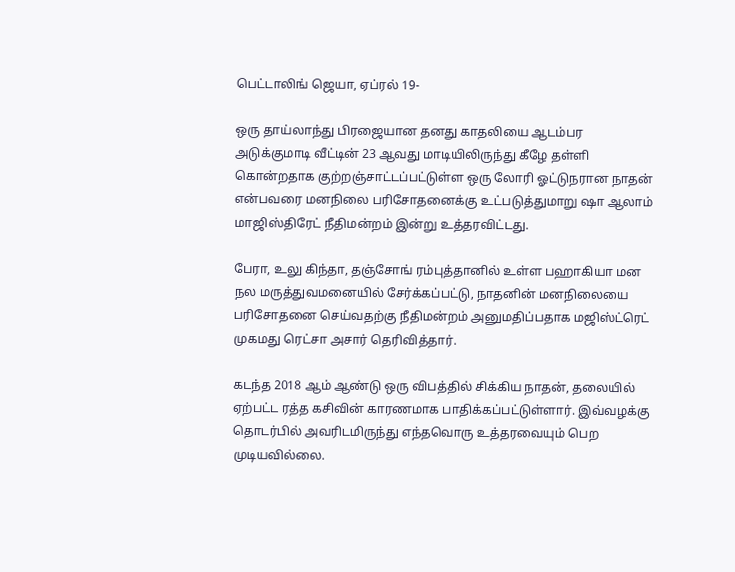பெட்டாலிங் ஜெயா, ஏப்ரல் 19-

ஒரு தாய்லாந்து பிரஜையான தனது காதலியை ஆடம்பர அடுக்குமாடி வீட்டின் 23 ஆவது மாடியிலிருந்து கீழே தள்ளி கொன்றதாக குற்றஞ்சாட்டப்பட்டுள்ள ஒரு லோரி ஓட்டுநரான நாதன் என்பவரை மனநிலை பரிசோதனைக்கு உட்படுத்துமாறு ஷா ஆலாம் மாஜிஸ்திரேட் நீதிமன்றம் இன்று உத்தரவிட்டது.

பேரா, உலு கிந்தா, தஞ்சோங் ரம்புத்தானில் உள்ள பஹாகியா மன நல மருத்துவமனையில் சேர்க்கப்பட்டு, நாதனின் மனநிலையை பரிசோதனை செய்வதற்கு நீதிமன்றம் அனுமதிப்பதாக மஜிஸ்ட்ரெட் முகமது ரெட்சா அசார் தெரிவித்தார்.

கடந்த 2018 ஆம் ஆண்டு ஒரு விபத்தில் சிக்கிய நாதன், தலையில் ஏற்பட்ட ரத்த கசிவின் காரணமாக பாதிக்கப்பட்டுள்ளார். இவ்வழக்கு தொடர்பில் அவரிடமிருந்து எந்தவொரு உத்தரவையும் பெற முடியவில்லை.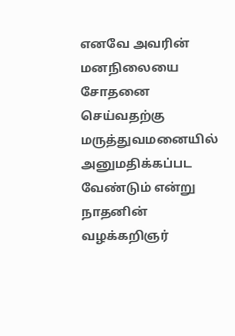எனவே அவரின் மனநிலையை சோதனை செய்வதற்கு மருத்துவமனையில் அனுமதிக்கப்பட வேண்டும் என்று நாதனின் வழக்கறிஞர்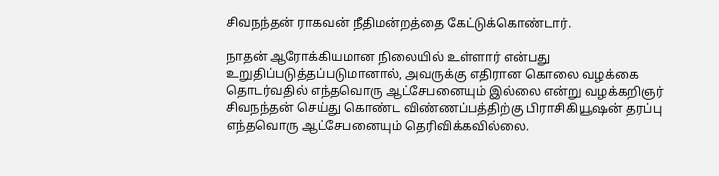சிவநந்தன் ராகவன் நீதிமன்றத்தை கேட்டுக்கொண்டார்.

நாதன் ஆரோக்கியமான நிலையில் உள்ளார் என்பது உறுதிப்படுத்தப்படுமானால், அவருக்கு எதிரான கொலை வழக்கை தொடர்வதில் எந்தவொரு ஆட்சேபனையும் இல்லை என்று வழக்கறிஞர் சிவநந்தன் செய்து கொண்ட விண்ணப்பத்திற்கு பிராசிகியூஷன் தரப்பு எந்தவொரு ஆட்சேபனையும் தெரிவிக்கவில்லை.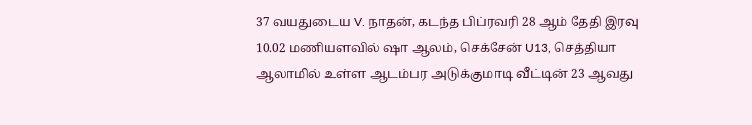37 வயதுடைய V. நாதன், கடந்த பிப்ரவரி 28 ஆம் தேதி இரவு 10.02 மணியளவில் ஷா ஆலம், செக்சேன் U13, செத்தியா ஆலாமில் உள்ள ஆடம்பர அடுக்குமாடி வீட்டின் 23 ஆவது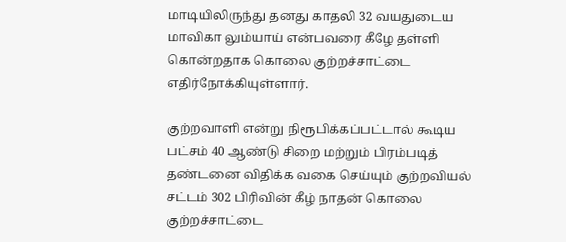மாடியிலிருந்து தனது காதலி 32 வயதுடைய மாவிகா லும்யாய் என்பவரை கீழே தள்ளி கொன்றதாக கொலை குற்றச்சாட்டை எதிர்நோக்கியுள்ளார்.

குற்றவாளி என்று நிரூபிக்கப்பட்டால் கூடிய பட்சம் 40 ஆண்டு சிறை மற்றும் பிரம்படித் தண்டனை விதிக்க வகை செய்யும் குற்றவியல் சட்டம் 302 பிரிவின் கீழ் நாதன் கொலை குற்றச்சாட்டை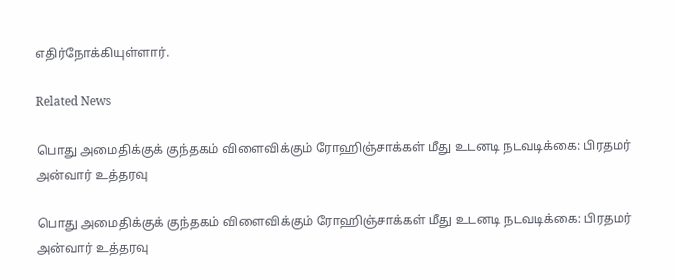எதிர்நோக்கியுள்ளார்.

Related News

பொது அமைதிக்குக் குந்தகம் விளைவிக்கும் ரோஹிஞ்சாக்கள் மீது உடனடி நடவடிக்கை: பிரதமர் அன்வார் உத்தரவு

பொது அமைதிக்குக் குந்தகம் விளைவிக்கும் ரோஹிஞ்சாக்கள் மீது உடனடி நடவடிக்கை: பிரதமர் அன்வார் உத்தரவு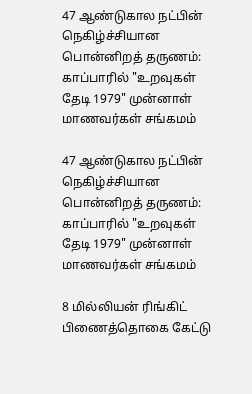47 ஆண்டுகால நட்பின் நெகிழ்ச்சியான பொன்னிறத் தருணம்: காப்பாரில் "உறவுகள் தேடி 1979" முன்னாள் மாணவர்கள் சங்கமம்

47 ஆண்டுகால நட்பின் நெகிழ்ச்சியான பொன்னிறத் தருணம்: காப்பாரில் "உறவுகள் தேடி 1979" முன்னாள் மாணவர்கள் சங்கமம்

8 மில்லியன் ரிங்கிட் பிணைத்தொகை கேட்டு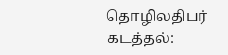தொழிலதிபர் கடத்தல்: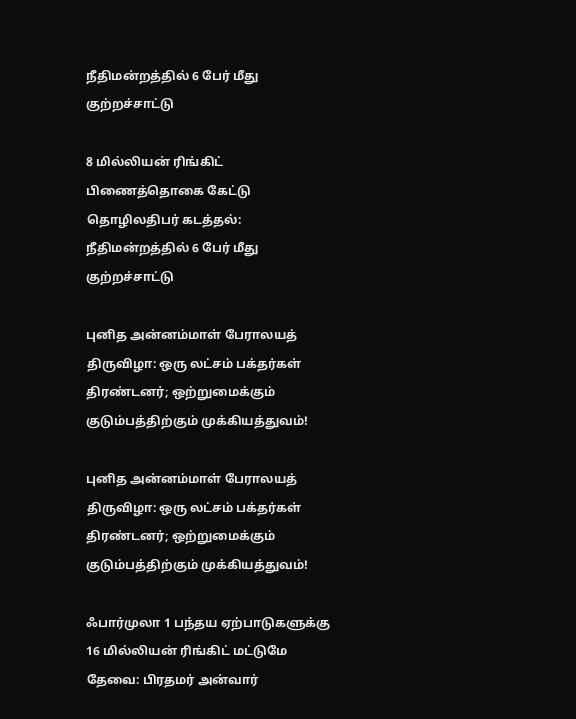நீதிமன்றத்தில் 6 பேர் மீது குற்றச்சாட்டு

8 மில்லியன் ரிங்கிட் பிணைத்தொகை கேட்டு தொழிலதிபர் கடத்தல்: நீதிமன்றத்தில் 6 பேர் மீது குற்றச்சாட்டு

புனித அன்னம்மாள் பேராலயத் திருவிழா: ஒரு லட்சம் பக்தர்கள் திரண்டனர்; ஒற்றுமைக்கும் குடும்பத்திற்கும் முக்கியத்துவம்!

புனித அன்னம்மாள் பேராலயத் திருவிழா: ஒரு லட்சம் பக்தர்கள் திரண்டனர்; ஒற்றுமைக்கும் குடும்பத்திற்கும் முக்கியத்துவம்!

ஃபார்முலா 1 பந்தய ஏற்பாடுகளுக்கு 16 மில்லியன் ரிங்கிட் மட்டுமே தேவை: பிரதமர் அன்வார்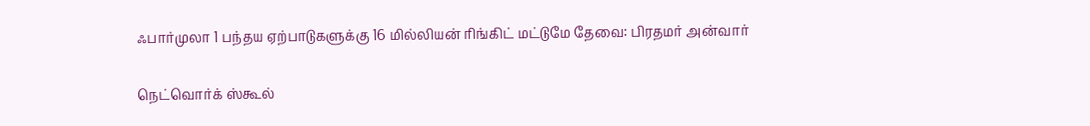ஃபார்முலா 1 பந்தய ஏற்பாடுகளுக்கு 16 மில்லியன் ரிங்கிட் மட்டுமே தேவை: பிரதமர் அன்வார்

நெட்வொர்க் ஸ்கூல்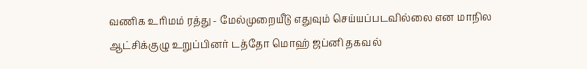வணிக உரிமம் ரத்து - மேல்முறையீடு எதுவும் செய்யப்படவில்லை என மாநில ஆட்சிக்குழு உறுப்பினர் டத்தோ மொஹ் ஜப்னி தகவல்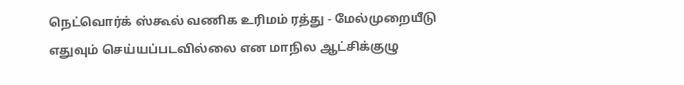நெட்வொர்க் ஸ்கூல் வணிக உரிமம் ரத்து - மேல்முறையீடு எதுவும் செய்யப்படவில்லை என மாநில ஆட்சிக்குழு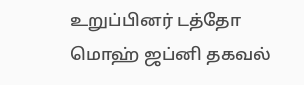உறுப்பினர் டத்தோ மொஹ் ஜப்னி தகவல்